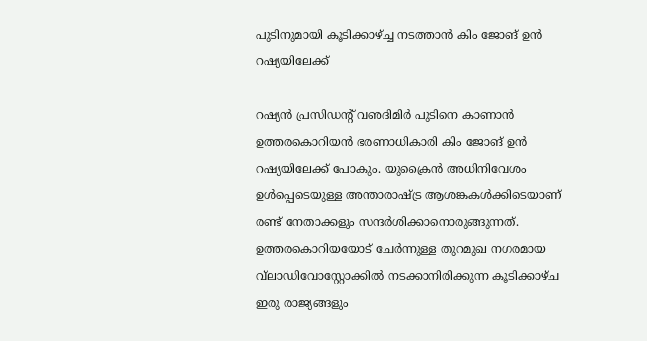പുടിനുമായി കൂടിക്കാഴ്ച്ച നടത്താൻ കിം ജോങ് ഉന്‍ റഷ്യയിലേക്ക്

റഷ്യന്‍ പ്രസിഡന്റ് വഌദിമിര്‍ പുടിനെ കാണാന്‍ ഉത്തരകൊറിയൻ ഭരണാധികാരി കിം ജോങ് ഉന്‍ റഷ്യയിലേക്ക് പോകും. യുക്രൈന്‍ അധിനിവേശം ഉള്‍പ്പെടെയുള്ള അന്താരാഷ്ട്ര ആശങ്കകള്‍ക്കിടെയാണ് രണ്ട് നേതാക്കളും സന്ദർശിക്കാനൊരുങ്ങുന്നത്.
ഉത്തരകൊറിയയോട് ചേര്‍ന്നുള്ള തുറമുഖ നഗരമായ വ്‌ലാഡിവോസ്റ്റോക്കില്‍ നടക്കാനിരിക്കുന്ന കൂടിക്കാഴ്ച ഇരു രാജ്യങ്ങളും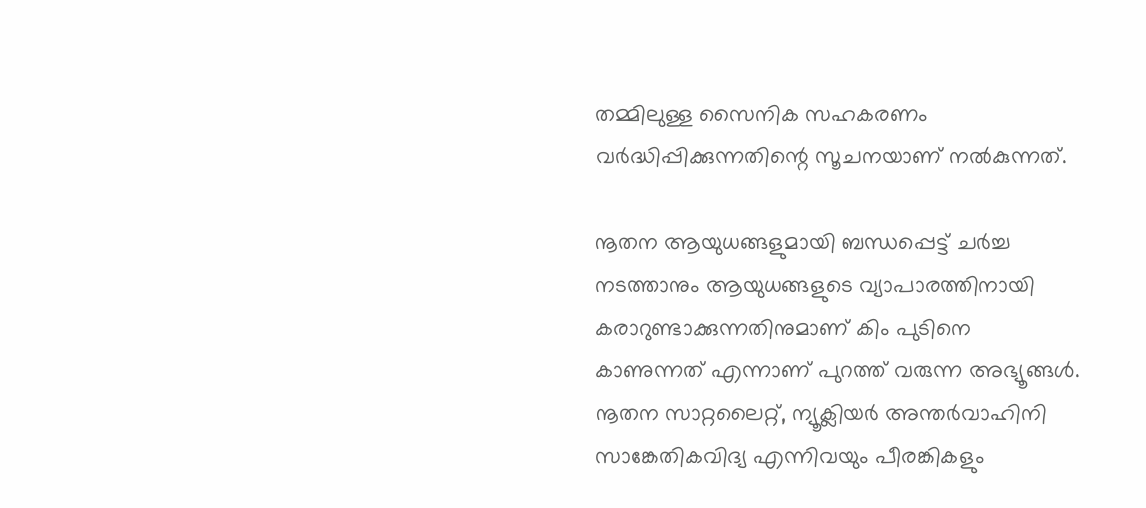തമ്മിലുള്ള സൈനിക സഹകരണം വര്‍ദ്ധിപ്പിക്കുന്നതിന്റെ സൂചനയാണ് നല്‍കുന്നത്.

നൂതന ആയുധങ്ങളുമായി ബന്ധപ്പെട്ട് ചര്‍ച്ച നടത്താനും ആയുധങ്ങളുടെ വ്യാപാരത്തിനായി കരാറുണ്ടാക്കുന്നതിനുമാണ് കിം പുടിനെ കാണുന്നത് എന്നാണ് പുറത്ത് വരുന്ന അഭ്യൂങ്ങൾ. നൂതന സാറ്റലൈറ്റ്, ന്യൂക്ലിയര്‍ അന്തര്‍വാഹിനി സാങ്കേതികവിദ്യ എന്നിവയും പീരങ്കികളും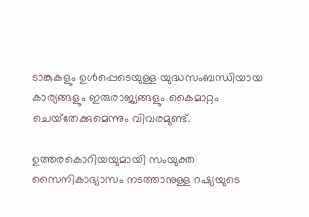ടാങ്കുകളും ഉള്‍പ്പെടെയുള്ള യുദ്ധസംബന്ധിയായ കാര്യങ്ങളും ഇരുരാജ്യങ്ങളും കൈമാറ്റം ചെയ്‌തേക്കുമെന്നും വിവരമുണ്ട്.

ഉത്തരകൊറിയയുമായി സംയുക്ത സൈനികാഭ്യാസം നടത്താനുള്ള റഷ്യയുടെ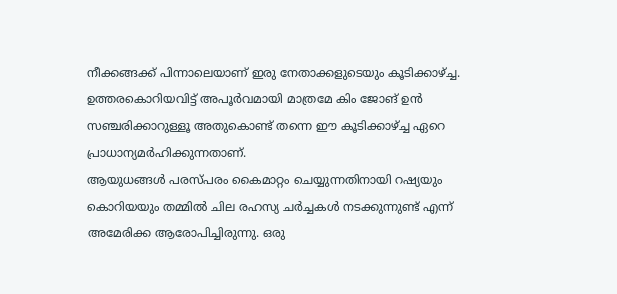നീക്കങ്ങക്ക് പിന്നാലെയാണ് ഇരു നേതാക്കളുടെയും കൂടിക്കാഴ്ച്ച. ഉത്തരകൊറിയവിട്ട് അപൂര്‍വമായി മാത്രമേ കിം ജോങ് ഉന്‍ സഞ്ചരിക്കാറുള്ളൂ അതുകൊണ്ട് തന്നെ ഈ കൂടിക്കാഴ്ച്ച ഏറെ പ്രാധാന്യമർഹിക്കുന്നതാണ്.
ആയുധങ്ങള്‍ പരസ്പരം കൈമാറ്റം ചെയ്യുന്നതിനായി റഷ്യയും കൊറിയയും തമ്മില്‍ ചില രഹസ്യ ചര്‍ച്ചകള്‍ നടക്കുന്നുണ്ട് എന്ന് അമേരിക്ക ആരോപിച്ചിരുന്നു. ഒരു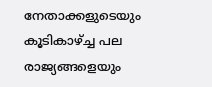നേതാക്കളുടെയും കൂടികാഴ്ച്ച പല രാജ്യങ്ങളെയും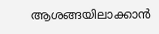ആശങ്ങയിലാക്കാൻ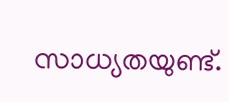സാധ്യതയുണ്ട്.